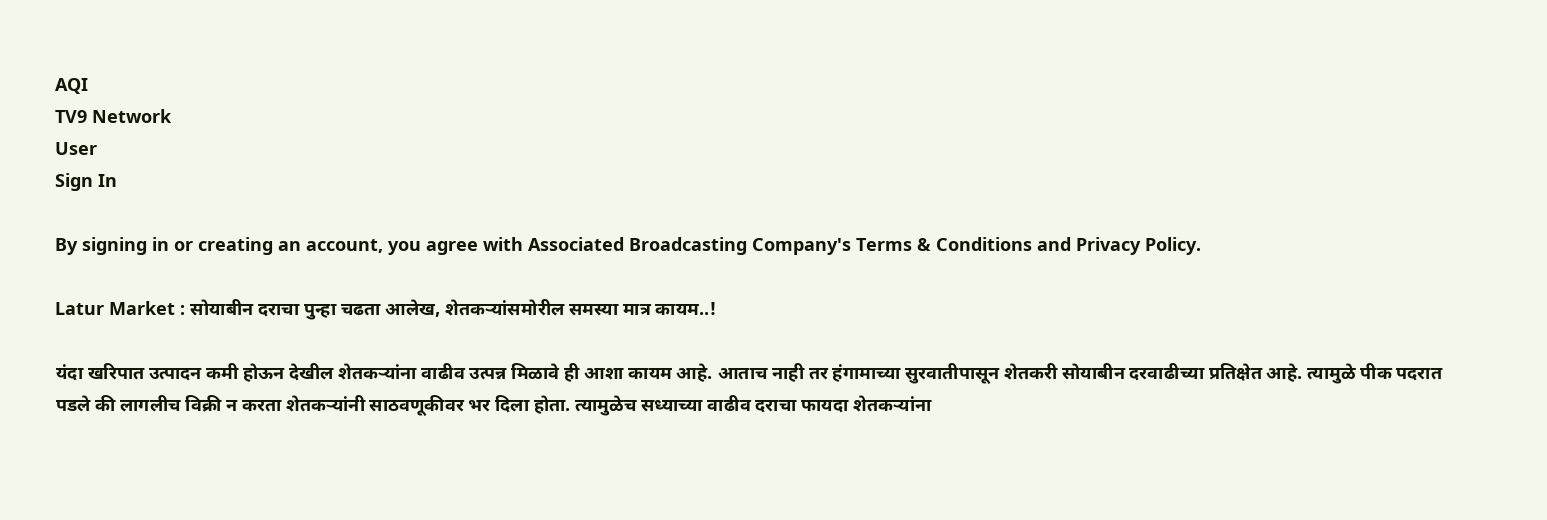AQI
TV9 Network
User
Sign In

By signing in or creating an account, you agree with Associated Broadcasting Company's Terms & Conditions and Privacy Policy.

Latur Market : सोयाबीन दराचा पुन्हा चढता आलेख, शेतकऱ्यांसमोरील समस्या मात्र कायम..!

यंदा खरिपात उत्पादन कमी होऊन देखील शेतकऱ्यांना वाढीव उत्पन्न मिळावे ही आशा कायम आहे. आताच नाही तर हंगामाच्या सुरवातीपासून शेतकरी सोयाबीन दरवाढीच्या प्रतिक्षेत आहे. त्यामुळे पीक पदरात पडले की लागलीच विक्री न करता शेतकऱ्यांनी साठवणूकीवर भर दिला होता. त्यामुळेच सध्याच्या वाढीव दराचा फायदा शेतकऱ्यांना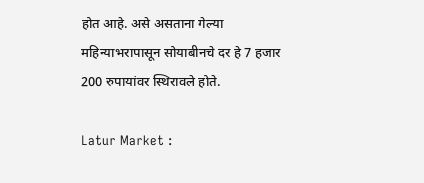होत आहे. असे असताना गेल्या महिन्याभरापासून सोयाबीनचे दर हे 7 हजार 200 रुपायांवर स्थिरावले होते.

Latur Market :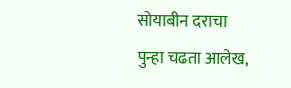सोयाबीन दराचा पुन्हा चढता आलेख,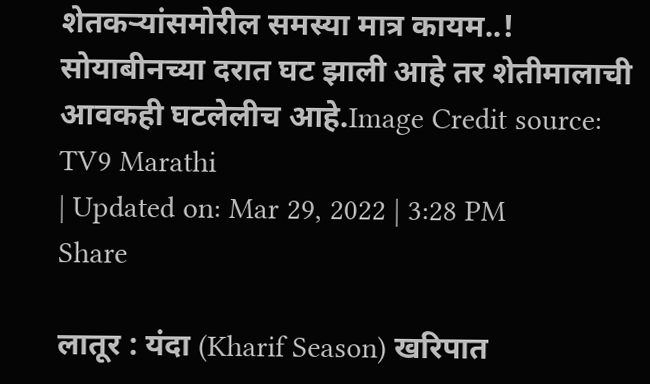शेतकऱ्यांसमोरील समस्या मात्र कायम..!
सोयाबीनच्या दरात घट झाली आहे तर शेतीमालाची आवकही घटलेलीच आहे.Image Credit source: TV9 Marathi
| Updated on: Mar 29, 2022 | 3:28 PM
Share

लातूर : यंदा (Kharif Season) खरिपात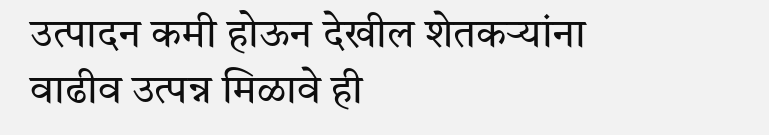उत्पादन कमी होऊन देखील शेतकऱ्यांना वाढीव उत्पन्न मिळावे ही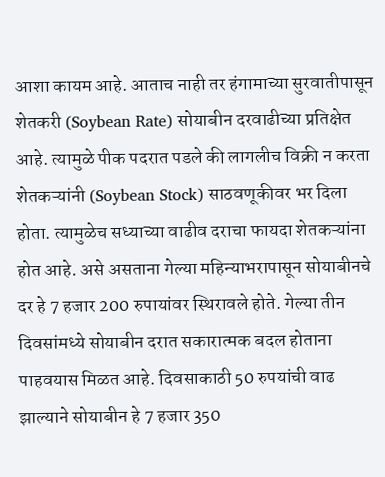आशा कायम आहे. आताच नाही तर हंगामाच्या सुरवातीपासून शेतकरी (Soybean Rate) सोयाबीन दरवाढीच्या प्रतिक्षेत आहे. त्यामुळे पीक पदरात पडले की लागलीच विक्री न करता शेतकऱ्यांनी (Soybean Stock) साठवणूकीवर भर दिला होता. त्यामुळेच सध्याच्या वाढीव दराचा फायदा शेतकऱ्यांना होत आहे. असे असताना गेल्या महिन्याभरापासून सोयाबीनचे दर हे 7 हजार 200 रुपायांवर स्थिरावले होते. गेल्या तीन दिवसांमध्ये सोयाबीन दरात सकारात्मक बदल होताना पाहवयास मिळत आहे. दिवसाकाठी 50 रुपयांची वाढ झाल्याने सोयाबीन हे 7 हजार 350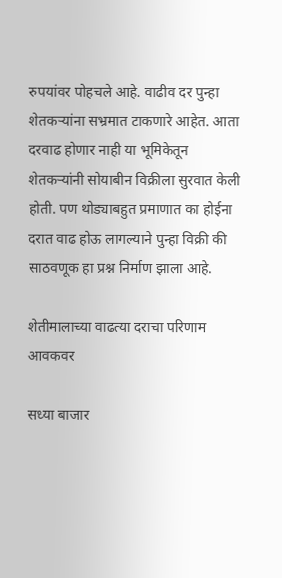रुपयांवर पोहचले आहे. वाढीव दर पुन्हा शेतकऱ्यांना सभ्रमात टाकणारे आहेत. आता दरवाढ होणार नाही या भूमिकेतून शेतकऱ्यांनी सोयाबीन विक्रीला सुरवात केली होती. पण थोड्याबहुत प्रमाणात का होईना दरात वाढ होऊ लागल्याने पुन्हा विक्री की साठवणूक हा प्रश्न निर्माण झाला आहे.

शेतीमालाच्या वाढत्या दराचा परिणाम आवकवर

सध्या बाजार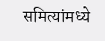समित्यांमध्ये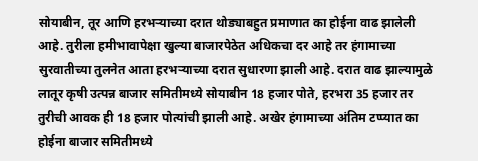सोयाबीन, तूर आणि हरभऱ्याच्या दरात थोड्याबहुत प्रमाणात का होईना वाढ झालेली आहे. तुरीला हमीभावापेक्षा खुल्या बाजारपेठेत अधिकचा दर आहे तर हंगामाच्या सुरवातीच्या तुलनेत आता हरभऱ्याच्या दरात सुधारणा झाली आहे. दरात वाढ झाल्यामुळे लातूर कृषी उत्पन्न बाजार समितीमध्ये सोयाबीन 18 हजार पोते, हरभरा 35 हजार तर तुरीची आवक ही 18 हजार पोत्यांची झाली आहे. अखेर हंगामाच्या अंतिम टप्प्यात का होईना बाजार समितीमध्ये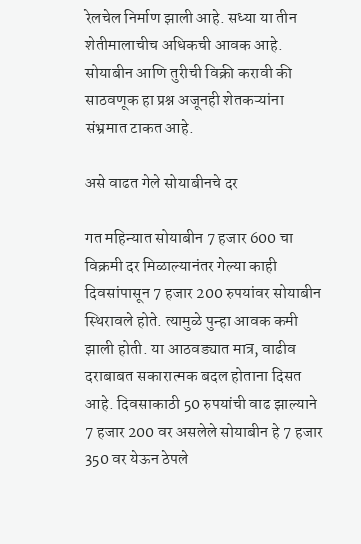रेलचेल निर्माण झाली आहे. सध्या या तीन शेतीमालाचीच अधिकची आवक आहे. सोयाबीन आणि तुरीची विक्री करावी की साठवणूक हा प्रश्न अजूनही शेतकऱ्यांना संभ्रमात टाकत आहे.

असे वाढत गेले सोयाबीनचे दर

गत महिन्यात सोयाबीन 7 हजार 600 चा विक्रमी दर मिळाल्यानंतर गेल्या काही दिवसांपासून 7 हजार 200 रुपयांवर सोयाबीन स्थिरावले होते. त्यामुळे पुन्हा आवक कमी झाली होती. या आठवड्यात मात्र, वाढीव दराबाबत सकारात्मक बदल होताना दिसत आहे. दिवसाकाठी 50 रुपयांची वाढ झाल्याने 7 हजार 200 वर असलेले सोयाबीन हे 7 हजार 350 वर येऊन ठेपले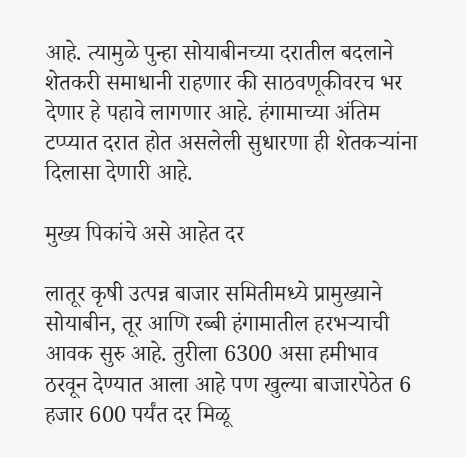आहे. त्यामुळे पुन्हा सोयाबीनच्या दरातील बदलाने शेतकरी समाधानी राहणार की साठवणूकीवरच भर देणार हे पहावे लागणार आहे. हंगामाच्या अंतिम टप्प्यात दरात होत असलेली सुधारणा ही शेतकऱ्यांना दिलासा देणारी आहे.

मुख्य पिकांचे असे आहेत दर

लातूर कृषी उत्पन्न बाजार समितीमध्ये प्रामुख्याने सोयाबीन, तूर आणि रब्बी हंगामातील हरभऱ्याची आवक सुरु आहे. तुरीला 6300 असा हमीभाव ठरवून देण्यात आला आहे पण खुल्या बाजारपेठेत 6 हजार 600 पर्यंत दर मिळू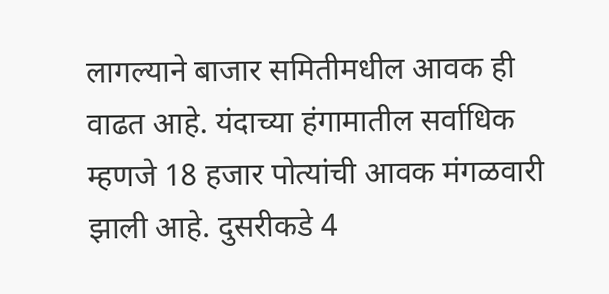लागल्याने बाजार समितीमधील आवक ही वाढत आहे. यंदाच्या हंगामातील सर्वाधिक म्हणजे 18 हजार पोत्यांची आवक मंगळवारी झाली आहे. दुसरीकडे 4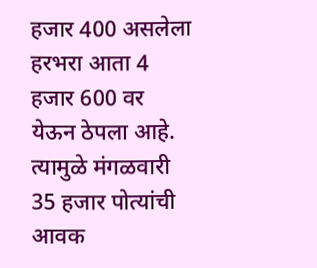हजार 400 असलेला हरभरा आता 4 हजार 600 वर येऊन ठेपला आहे. त्यामुळे मंगळवारी 35 हजार पोत्यांची आवक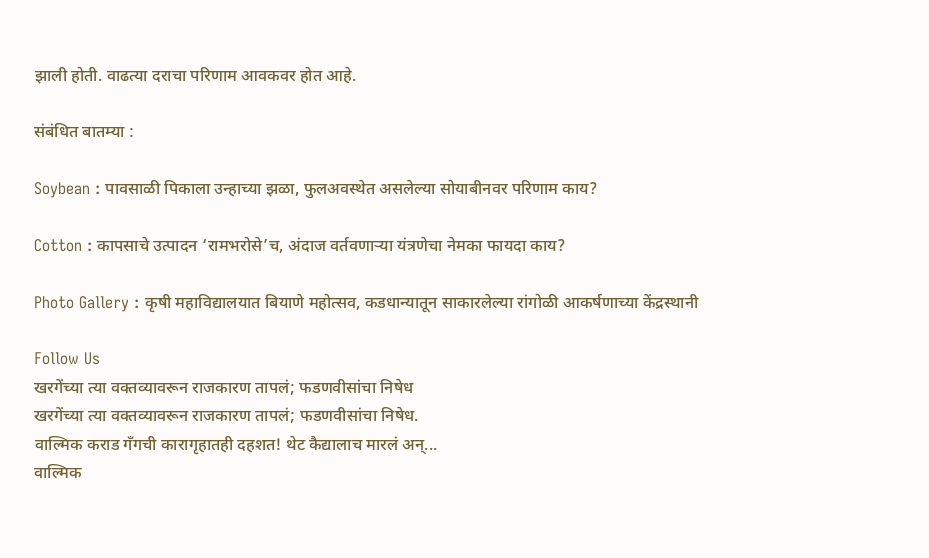झाली होती. वाढत्या दराचा परिणाम आवकवर होत आहे.

संबंधित बातम्या :

Soybean : पावसाळी पिकाला उन्हाच्या झळा, फुलअवस्थेत असलेल्या सोयाबीनवर परिणाम काय?

Cotton : कापसाचे उत्पादन ‘रामभरोसे’च, अंदाज वर्तवणाऱ्या यंत्रणेचा नेमका फायदा काय?

Photo Gallery : कृषी महाविद्यालयात बियाणे महोत्सव, कडधान्यातून साकारलेल्या रांगोळी आकर्षणाच्या केंद्रस्थानी

Follow Us
खरगेंच्या त्या वक्तव्यावरून राजकारण तापलं; फडणवीसांचा निषेध
खरगेंच्या त्या वक्तव्यावरून राजकारण तापलं; फडणवीसांचा निषेध.
वाल्मिक कराड गँगची कारागृहातही दहशत! थेट कैद्यालाच मारलं अन्...
वाल्मिक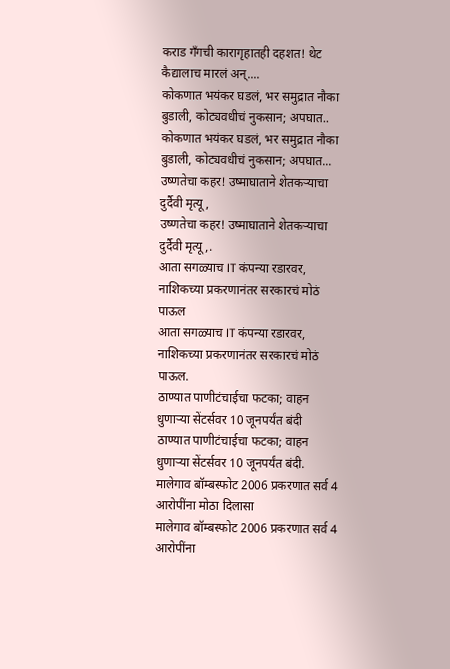कराड गँगची कारागृहातही दहशत! थेट कैद्यालाच मारलं अन्....
कोकणात भयंकर घडलं, भर समुद्रात नौका बुडाली, कोट्यवधीचं नुकसान; अपघात..
कोकणात भयंकर घडलं, भर समुद्रात नौका बुडाली, कोट्यवधीचं नुकसान; अपघात...
उष्णतेचा कहर! उष्माघाताने शेतकऱ्याचा दुर्दैवी मृत्यू,
उष्णतेचा कहर! उष्माघाताने शेतकऱ्याचा दुर्दैवी मृत्यू,.
आता सगळ्याच IT कंपन्या रडारवर, नाशिकच्या प्रकरणानंतर सरकारचं मोठं पाऊल
आता सगळ्याच IT कंपन्या रडारवर, नाशिकच्या प्रकरणानंतर सरकारचं मोठं पाऊल.
ठाण्यात पाणीटंचाईचा फटका; वाहन धुणाऱ्या सेंटर्सवर 10 जूनपर्यंत बंदी
ठाण्यात पाणीटंचाईचा फटका; वाहन धुणाऱ्या सेंटर्सवर 10 जूनपर्यंत बंदी.
मालेगाव बॉम्बस्फोट 2006 प्रकरणात सर्व 4 आरोपींना मोठा दिलासा
मालेगाव बॉम्बस्फोट 2006 प्रकरणात सर्व 4 आरोपींना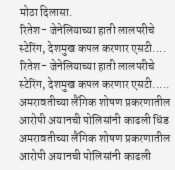मोठा दिलासा.
रितेश- जेनेलियाच्या हाती लालपरीचे स्टेरिंग, देशमुख कपल करणार एसटी....
रितेश- जेनेलियाच्या हाती लालपरीचे स्टेरिंग, देशमुख कपल करणार एसटी.....
अमरावतीच्या लैंगिक शोषण प्रकरणातील आरोपी अयानची पोलिसांनी काढली धिंड
अमरावतीच्या लैंगिक शोषण प्रकरणातील आरोपी अयानची पोलिसांनी काढली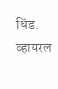धिंड.
व्हायरल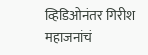व्हिडिओनंतर गिरीश महाजनांचं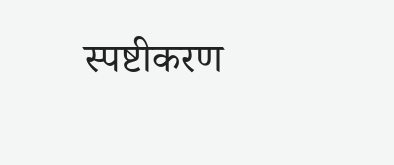स्पष्टीकरण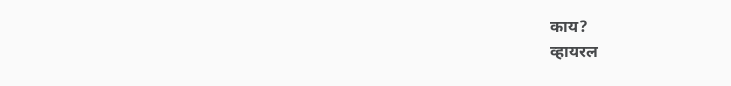काय?
व्हायरल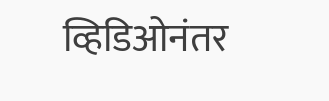व्हिडिओनंतर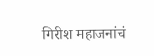गिरीश महाजनांचं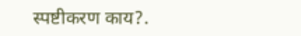स्पष्टीकरण काय?.